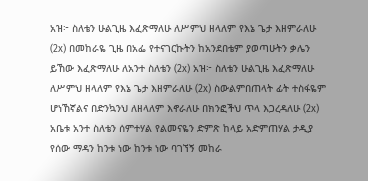አዝ፦ ስለቴን ሁልጊዜ እፈጽማለሁ ለሥምህ ዘላለም የእኔ ጌታ እዘምራለሁ (2x) በመከራዬ ጊዜ በአፌ የተናገርኩትን ከአንደበቴም ያወጣሁትን ቃሌን ይኸው እፈጽማለሁ ለአንተ ስለቴን (2x) አዝ፦ ስለቴን ሁልጊዜ እፈጽማለሁ ለሥምህ ዘላለም የእኔ ጌታ እዘምራለሁ (2x) ስውልምበጠላት ፊት ተስፋዬም ሆነኸኛልና በድንኳንህ ለዘላለም እኖራለሁ በክንፎችህ ጥላ እጋረዳለሁ (2x) አቤቱ አንተ ስለቴን ሰምተሃል የልመናዬን ድምጽ ከላይ አድምጠሃል ታዲያ የሰው ማዳን ከንቱ ነው ከንቱ ነው ባገኘኝ መከራ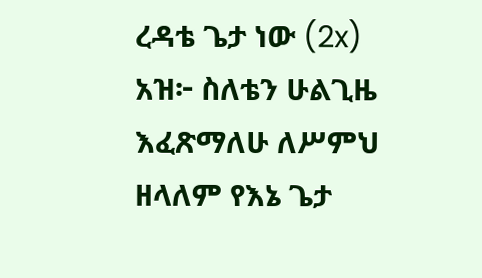ረዳቴ ጌታ ነው (2x) አዝ፦ ስለቴን ሁልጊዜ እፈጽማለሁ ለሥምህ ዘላለም የእኔ ጌታ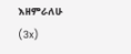እዘምራለሁ (3x)